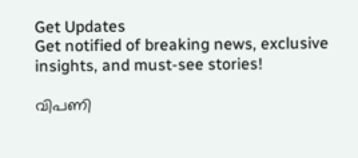Get Updates
Get notified of breaking news, exclusive insights, and must-see stories!

വിപണി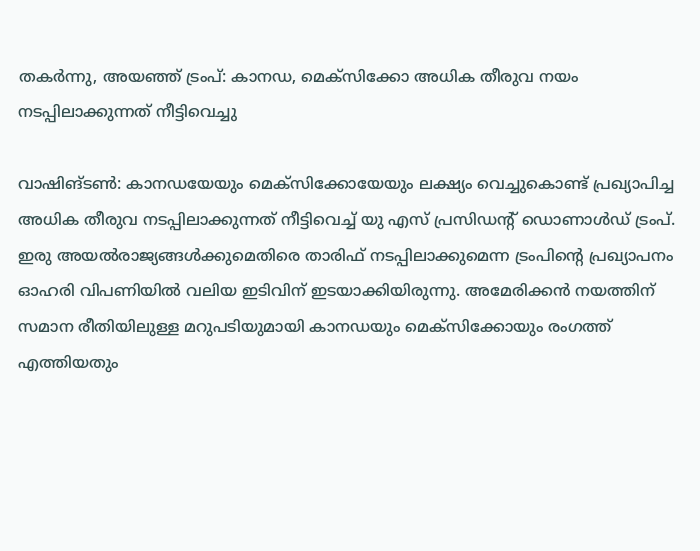തകർന്നു, അയഞ്ഞ് ട്രംപ്: കാനഡ, മെക്സിക്കോ അധിക തീരുവ നയം നടപ്പിലാക്കുന്നത് നീട്ടിവെച്ചു

വാഷിങ്ടണ്‍: കാനഡയേയും മെക്സിക്കോയേയും ലക്ഷ്യം വെച്ചുകൊണ്ട് പ്രഖ്യാപിച്ച അധിക തീരുവ നടപ്പിലാക്കുന്നത് നീട്ടിവെച്ച് യു എസ് പ്രസിഡന്റ് ഡൊണാൾഡ് ട്രംപ്. ഇരു അയല്‍രാജ്യങ്ങള്‍ക്കുമെതിരെ താരിഫ് നടപ്പിലാക്കുമെന്ന ട്രംപിന്റെ പ്രഖ്യാപനം ഓഹരി വിപണിയില്‍ വലിയ ഇടിവിന് ഇടയാക്കിയിരുന്നു. അമേരിക്കന്‍ നയത്തിന് സമാന രീതിയിലുള്ള മറുപടിയുമായി കാനഡയും മെക്സിക്കോയും രംഗത്ത് എത്തിയതും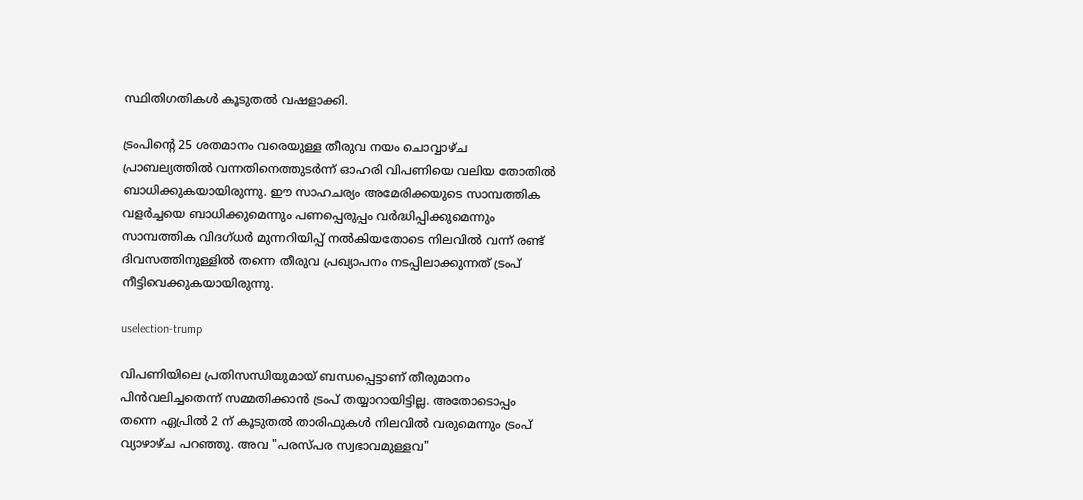സ്ഥിതിഗതികള്‍ കൂടുതല്‍ വഷളാക്കി.

ട്രംപിന്റെ 25 ശതമാനം വരെയുള്ള തീരുവ നയം ചൊവ്വാഴ്ച പ്രാബല്യത്തിൽ വന്നതിനെത്തുടർന്ന് ഓഹരി വിപണിയെ വലിയ തോതില്‍ ബാധിക്കുകയായിരുന്നു. ഈ സാഹചര്യം അമേരിക്കയുടെ സാമ്പത്തിക വളർച്ചയെ ബാധിക്കുമെന്നും പണപ്പെരുപ്പം വർദ്ധിപ്പിക്കുമെന്നും സാമ്പത്തിക വിദഗ്ധർ മുന്നറിയിപ്പ് നൽകിയതോടെ നിലവില്‍ വന്ന് രണ്ട് ദിവസത്തിനുള്ളില്‍ തന്നെ തീരുവ പ്രഖ്യാപനം നടപ്പിലാക്കുന്നത് ട്രംപ് നീട്ടിവെക്കുകയായിരുന്നു.

uselection-trump

വിപണിയിലെ പ്രതിസന്ധിയുമായ് ബന്ധപ്പെട്ടാണ് തീരുമാനം പിന്‍വലിച്ചതെന്ന് സമ്മതിക്കാന്‍ ട്രംപ് തയ്യാറായിട്ടില്ല. അതോടൊപ്പം തന്നെ ഏപ്രിൽ 2 ന് കൂടുതൽ താരിഫുകൾ നിലവിൽ വരുമെന്നും ട്രംപ് വ്യാഴാഴ്ച പറഞ്ഞു. അവ "പരസ്പര സ്വഭാവമുള്ളവ"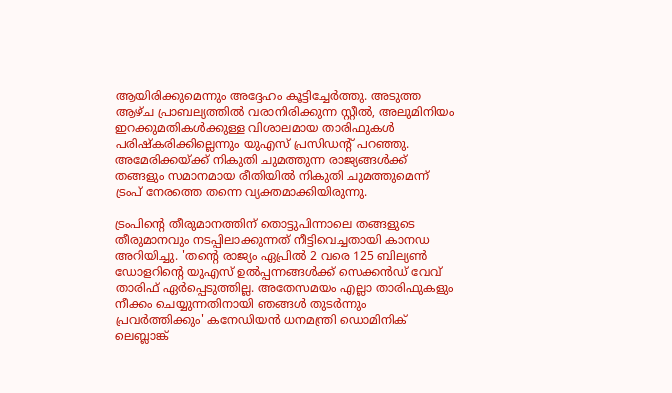ആയിരിക്കുമെന്നും അദ്ദേഹം കൂട്ടിച്ചേർത്തു. അടുത്ത ആഴ്ച പ്രാബല്യത്തിൽ വരാനിരിക്കുന്ന സ്റ്റീൽ, അലുമിനിയം ഇറക്കുമതികൾക്കുള്ള വിശാലമായ താരിഫുകൾ പരിഷ്കരിക്കില്ലെന്നും യുഎസ് പ്രസിഡന്റ് പറഞ്ഞു. അമേരിക്കയ്ക്ക് നികുതി ചുമത്തുന്ന രാജ്യങ്ങള്‍ക്ക് തങ്ങളും സമാനമായ രീതിയില്‍ നികുതി ചുമത്തുമെന്ന് ട്രംപ് നേരത്തെ തന്നെ വ്യക്തമാക്കിയിരുന്നു.

ട്രംപിന്റെ തീരുമാനത്തിന് തൊട്ടുപിന്നാലെ തങ്ങളുടെ തീരുമാനവും നടപ്പിലാക്കുന്നത് നീട്ടിവെച്ചതായി കാനഡ അറിയിച്ചു. 'തന്റെ രാജ്യം ഏപ്രിൽ 2 വരെ 125 ബില്യൺ ഡോളറിന്റെ യുഎസ് ഉൽപ്പന്നങ്ങൾക്ക് സെക്കന്‍ഡ് വേവ് താരിഫ് ഏർപ്പെടുത്തില്ല. അതേസമയം എല്ലാ താരിഫുകളും നീക്കം ചെയ്യുന്നതിനായി ഞങ്ങൾ തുടർന്നും പ്രവർത്തിക്കും' കനേഡിയന്‍ ധനമന്ത്രി ഡൊമിനിക് ലെബ്ലാങ്ക്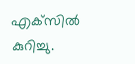എക്‌സിൽ കുറിച്ചു.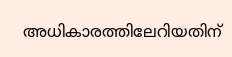അധികാരത്തിലേറിയതിന്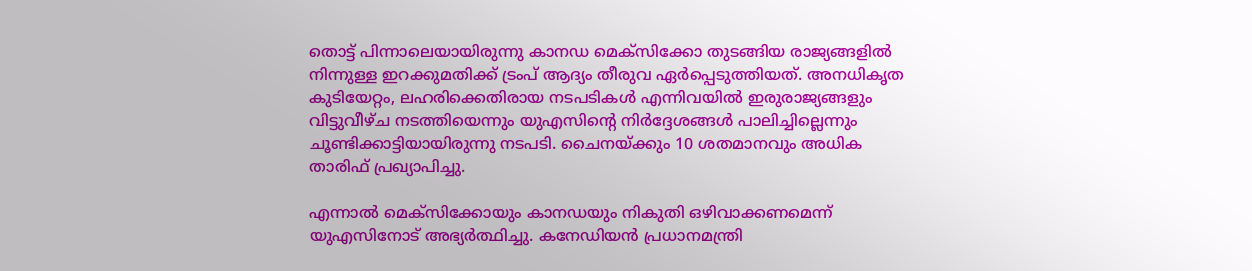തൊട്ട് പിന്നാലെയായിരുന്നു കാനഡ മെക്സിക്കോ തുടങ്ങിയ രാജ്യങ്ങളിൽ നിന്നുള്ള ഇറക്കുമതിക്ക് ട്രംപ് ആദ്യം തീരുവ ഏർപ്പെടുത്തിയത്. അനധികൃത കുടിയേറ്റം, ലഹരിക്കെതിരായ നടപടികൾ എന്നിവയിൽ ഇരുരാജ്യങ്ങളും വിട്ടുവീഴ്ച നടത്തിയെന്നും യുഎസിന്റെ നിർദ്ദേശങ്ങൾ പാലിച്ചില്ലെന്നും ചൂണ്ടിക്കാട്ടിയായിരുന്നു നടപടി. ചൈനയ്ക്കും 10 ശതമാനവും അധിക താരിഫ് പ്രഖ്യാപിച്ചു.

എന്നാൽ മെക്സിക്കോയും കാനഡയും നികുതി ഒഴിവാക്കണമെന്ന് യുഎസിനോട് അഭ്യർത്ഥിച്ചു. കനേഡിയന്‍ പ്രധാനമന്ത്രി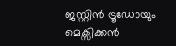ജസ്റ്റിന്‍ ട്രൂഡോയും മെക്സിക്കൻ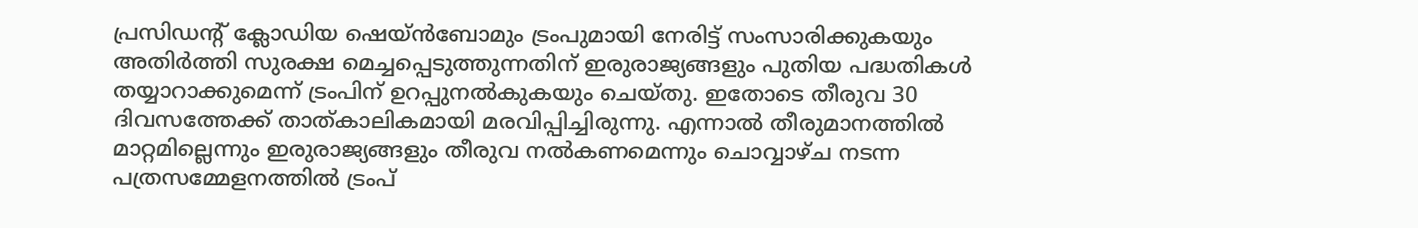പ്രസിഡന്റ് ക്ലോഡിയ ഷെയ്ൻബോമും ട്രംപുമായി നേരിട്ട് സംസാരിക്കുകയും അതിർത്തി സുരക്ഷ മെച്ചപ്പെടുത്തുന്നതിന് ഇരുരാജ്യങ്ങളും പുതിയ പദ്ധതികൾ തയ്യാറാക്കുമെന്ന് ട്രംപിന് ഉറപ്പുനൽകുകയും ചെയ്തു. ഇതോടെ തീരുവ 30 ദിവസത്തേക്ക് താത്കാലികമായി മരവിപ്പിച്ചിരുന്നു. എന്നാൽ തീരുമാനത്തിൽ മാറ്റമില്ലെന്നും ഇരുരാജ്യങ്ങളും തീരുവ നൽകണമെന്നും ചൊവ്വാഴ്ച നടന്ന പത്രസമ്മേളനത്തില്‍ ട്രംപ്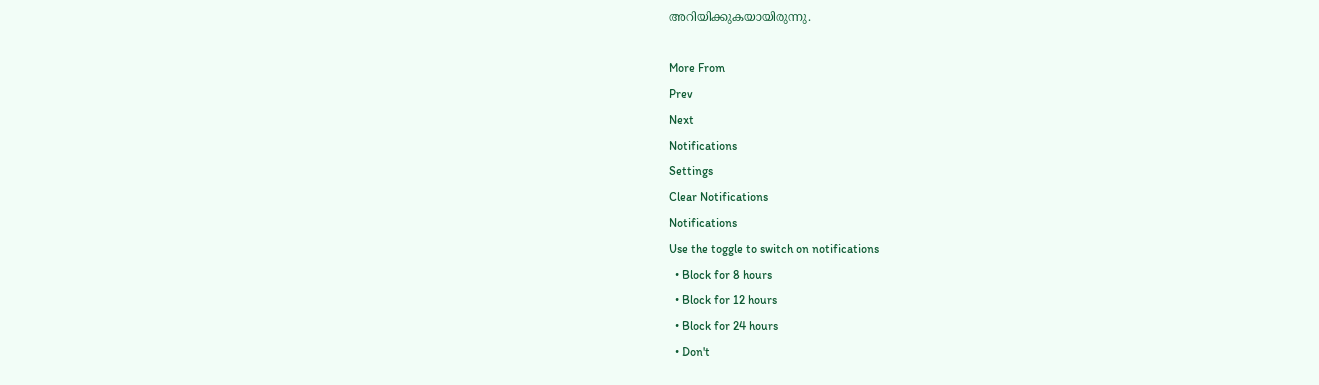അറിയിക്കുകയായിരുന്നു.

More From
Prev
Next
Notifications
Settings
Clear Notifications
Notifications
Use the toggle to switch on notifications
  • Block for 8 hours
  • Block for 12 hours
  • Block for 24 hours
  • Don't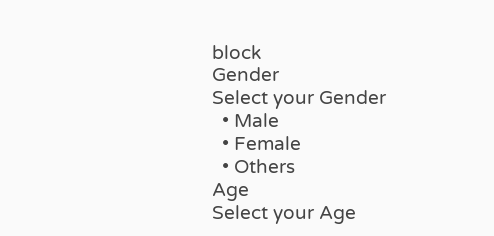block
Gender
Select your Gender
  • Male
  • Female
  • Others
Age
Select your Age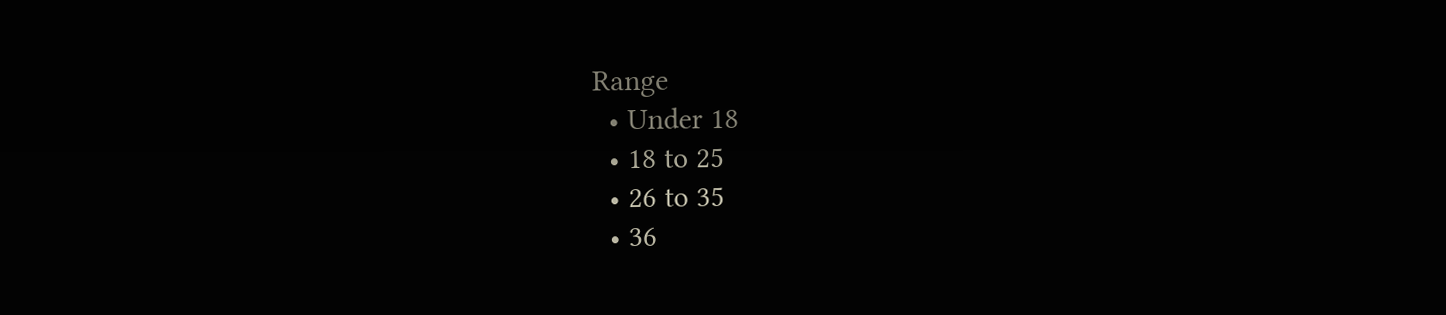Range
  • Under 18
  • 18 to 25
  • 26 to 35
  • 36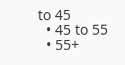to 45
  • 45 to 55
  • 55+